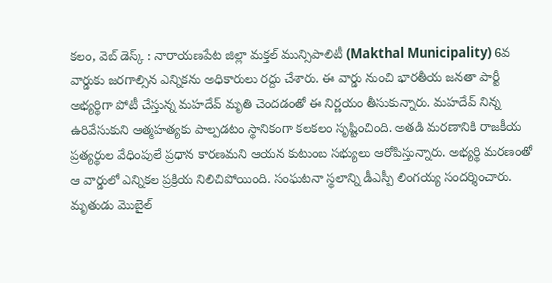కలం, వెబ్ డెస్క్ : నారాయణపేట జిల్లా మక్తల్ మున్సిపాలిటీ (Makthal Municipality) 6వ వార్డుకు జరగాల్సిన ఎన్నికను అధికారులు రద్దు చేశారు. ఈ వార్డు నుంచి భారతీయ జనతా పార్టీ అభ్యర్థిగా పోటీ చేస్తున్న మహదేవ్ మృతి చెందడంతో ఈ నిర్ణయం తీసుకున్నారు. మహదేవ్ నిన్న ఉరివేసుకుని ఆత్మహత్యకు పాల్పడటం స్థానికంగా కలకలం సృష్టించింది. అతడి మరణానికి రాజకీయ ప్రత్యర్థుల వేధింపులే ప్రధాన కారణమని ఆయన కుటుంబ సభ్యులు ఆరోపిస్తున్నారు. అభ్యర్థి మరణంతో ఆ వార్డులో ఎన్నికల ప్రక్రియ నిలిచిపోయింది. సంఘటనా స్థలాన్ని డీఎస్పీ లింగయ్య సందర్శించారు. మృతుడు మొబైల్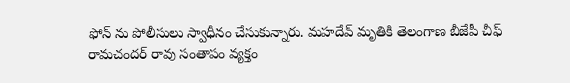ఫోన్ ను పోలీసులు స్వాధీనం చేసుకున్నారు. మహదేవ్ మృతికి తెలంగాణ బీజేపీ చీఫ్ రామచందర్ రావు సంతాపం వ్యక్తం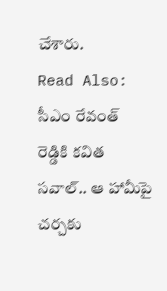చేశారు.
Read Also: సీఎం రేవంత్ రెడ్డికి కవిత సవాల్.. ఆ హామీపై చర్చకు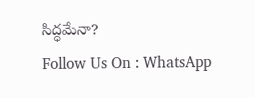సిద్ధమేనా?
Follow Us On : WhatsApp